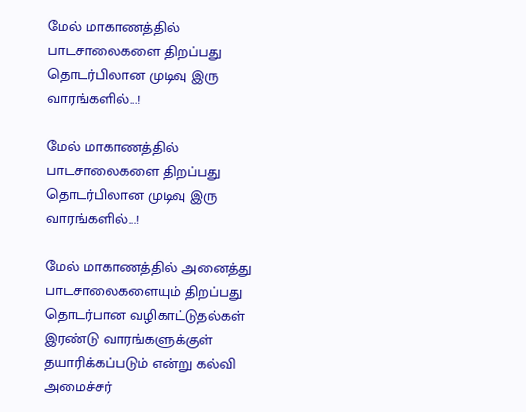மேல் மாகாணத்தில் பாடசாலைகளை திறப்பது தொடர்பிலான முடிவு இரு வாரங்களில்...!

மேல் மாகாணத்தில் பாடசாலைகளை திறப்பது தொடர்பிலான முடிவு இரு வாரங்களில்...!

மேல் மாகாணத்தில் அனைத்து பாடசாலைகளையும் திறப்பது தொடர்பான வழிகாட்டுதல்கள் இரண்டு வாரங்களுக்குள் தயாரிக்கப்படும் என்று கல்வி அமைச்சர்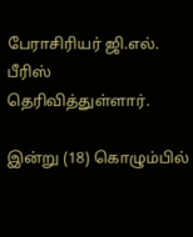பேராசிரியர் ஜி.எல். பீரிஸ் தெரிவித்துள்ளார்.

இன்று (18) கொழும்பில்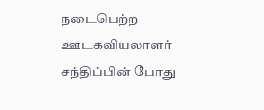நடைபெற்ற ஊடகவியலாளர் சந்திப்பின் போது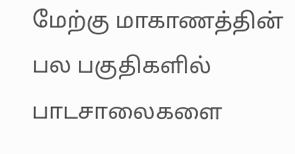மேற்கு மாகாணத்தின் பல பகுதிகளில் பாடசாலைகளை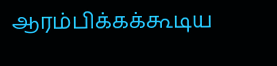ஆரம்பிக்கக்கூடிய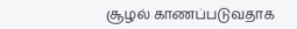சூழல் காணப்படுவதாக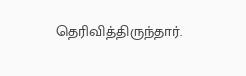தெரிவித்திருந்தார்.